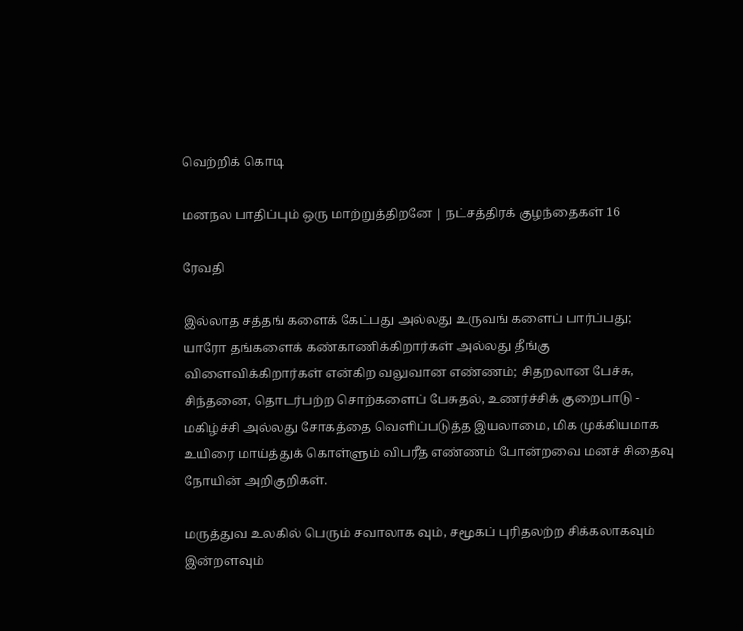வெற்றிக் கொடி

மனநல பாதிப்பும் ஒரு மாற்றுத்திறனே | நட்சத்திரக் குழந்தைகள் 16

ரேவதி

இல்லாத சத்தங் களைக் கேட்பது அல்லது உருவங் களைப் பார்ப்பது; யாரோ தங்களைக் கண்காணிக்கிறார்கள் அல்லது தீங்கு விளைவிக்கிறார்கள் என்கிற வலுவான எண்ணம்; சிதறலான பேச்சு, சிந்தனை, தொடர்பற்ற சொற்களைப் பேசுதல், உணர்ச்சிக் குறைபாடு - மகிழ்ச்சி அல்லது சோகத்தை வெளிப்படுத்த இயலாமை, மிக முக்கியமாக உயிரை மாய்த்துக் கொள்ளும் விபரீத எண்ணம் போன்றவை மனச் சிதைவு நோயின் அறிகுறிகள்.

மருத்துவ உலகில் பெரும் சவாலாக வும், சமூகப் புரிதலற்ற சிக்கலாகவும் இன்றளவும்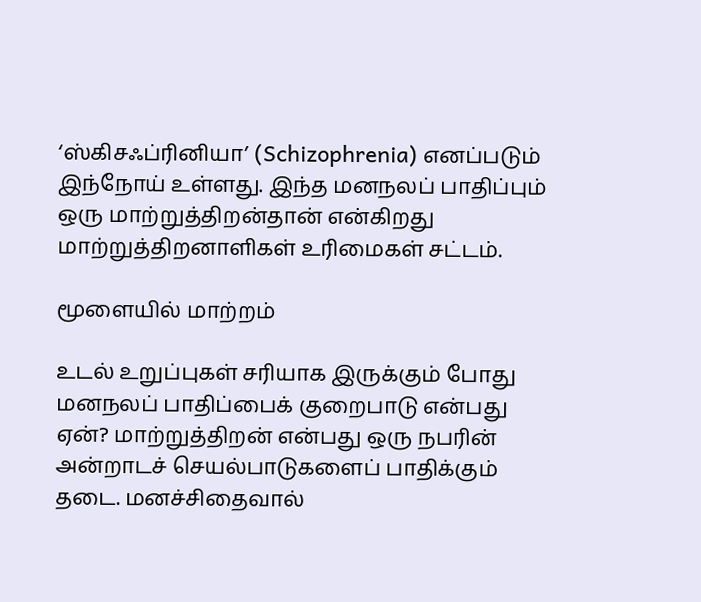‘ஸ்கிசஃப்ரினியா’ (Schizophrenia) எனப்படும் இந்நோய் உள்ளது. இந்த மனநலப் பாதிப்பும் ஒரு மாற்றுத்திறன்தான் என்கிறது மாற்றுத்திறனாளிகள் உரிமைகள் சட்டம்.

மூளையில் மாற்றம்

உடல் உறுப்புகள் சரியாக இருக்கும் போது மனநலப் பாதிப்பைக் குறைபாடு என்பது ஏன்? மாற்றுத்திறன் என்பது ஒரு நபரின் அன்றாடச் செயல்பாடுகளைப் பாதிக்கும் தடை. மனச்சிதைவால்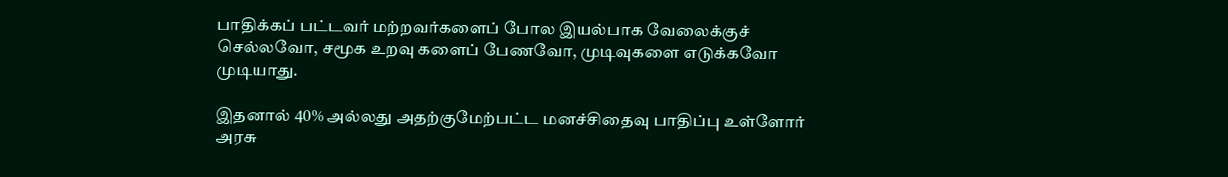பாதிக்கப் பட்டவர் மற்றவர்களைப் போல இயல்பாக வேலைக்குச் செல்லவோ, சமூக உறவு களைப் பேணவோ, முடிவுகளை எடுக்கவோ முடியாது.

இதனால் 40% அல்லது அதற்குமேற்பட்ட மனச்சிதைவு பாதிப்பு உள்ளோர் அரசு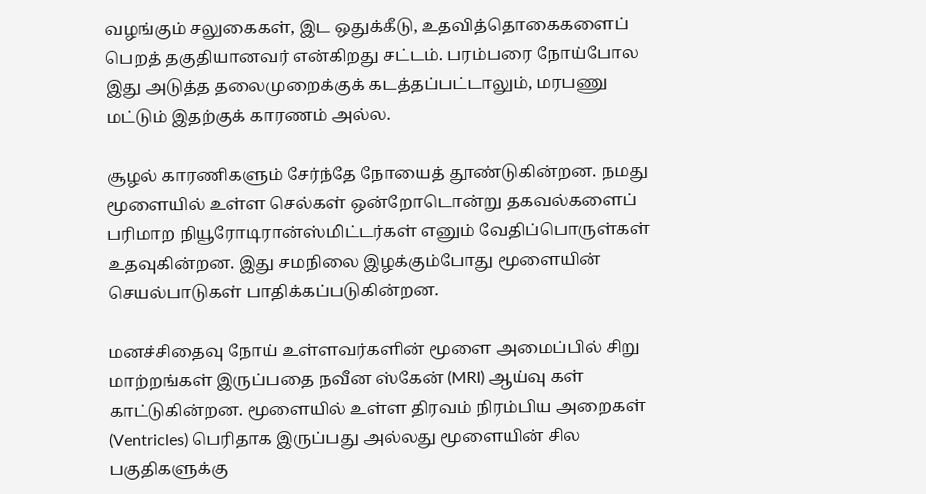வழங்கும் சலுகைகள், இட ஒதுக்கீடு, உதவித்தொகைகளைப் பெறத் தகுதியானவர் என்கிறது சட்டம். பரம்பரை நோய்போல இது அடுத்த தலைமுறைக்குக் கடத்தப்பட்டாலும், மரபணு மட்டும் இதற்குக் காரணம் அல்ல.

சூழல் காரணிகளும் சேர்ந்தே நோயைத் தூண்டுகின்றன. நமது மூளையில் உள்ள செல்கள் ஒன்றோடொன்று தகவல்களைப் பரிமாற நியூரோடிரான்ஸ்மிட்டர்கள் எனும் வேதிப்பொருள்கள் உதவுகின்றன. இது சமநிலை இழக்கும்போது மூளையின் செயல்பாடுகள் பாதிக்கப்படுகின்றன.

மனச்சிதைவு நோய் உள்ளவர்களின் மூளை அமைப்பில் சிறு மாற்றங்கள் இருப்பதை நவீன ஸ்கேன் (MRI) ஆய்வு கள் காட்டுகின்றன. மூளையில் உள்ள திரவம் நிரம்பிய அறைகள் (Ventricles) பெரிதாக இருப்பது அல்லது மூளையின் சில பகுதிகளுக்கு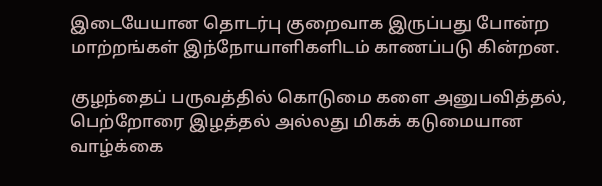இடையேயான தொடர்பு குறைவாக இருப்பது போன்ற மாற்றங்கள் இந்நோயாளிகளிடம் காணப்படு கின்றன.

குழந்தைப் பருவத்தில் கொடுமை களை அனுபவித்தல், பெற்றோரை இழத்தல் அல்லது மிகக் கடுமையான வாழ்க்கை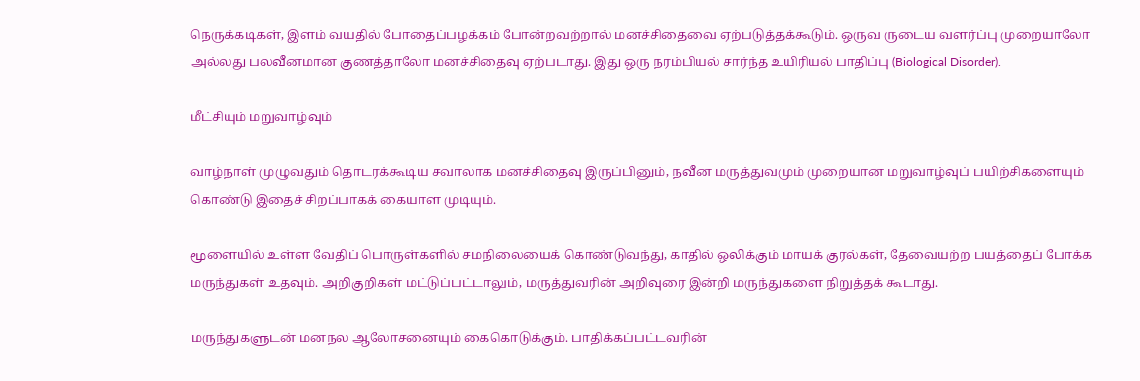நெருக்கடிகள், இளம் வயதில் போதைப்பழக்கம் போன்றவற்றால் மனச்சிதைவை ஏற்படுத்தக்கூடும். ஒருவ ருடைய வளர்ப்பு முறையாலோ அல்லது பலவீனமான குணத்தாலோ மனச்சிதைவு ஏற்படாது. இது ஒரு நரம்பியல் சார்ந்த உயிரியல் பாதிப்பு (Biological Disorder).

மீட்சியும் மறுவாழ்வும்

வாழ்நாள் முழுவதும் தொடரக்கூடிய சவாலாக மனச்சிதைவு இருப்பினும், நவீன மருத்துவமும் முறையான மறுவாழ்வுப் பயிற்சிகளையும் கொண்டு இதைச் சிறப்பாகக் கையாள முடியும்.

மூளையில் உள்ள வேதிப் பொருள்களில் சமநிலையைக் கொண்டுவந்து, காதில் ஒலிக்கும் மாயக் குரல்கள், தேவையற்ற பயத்தைப் போக்க மருந்துகள் உதவும். அறிகுறிகள் மட்டுப்பட்டாலும், மருத்துவரின் அறிவுரை இன்றி மருந்துகளை நிறுத்தக் கூடாது.

மருந்துகளுடன் மனநல ஆலோசனையும் கைகொடுக்கும். பாதிக்கப்பட்டவரின்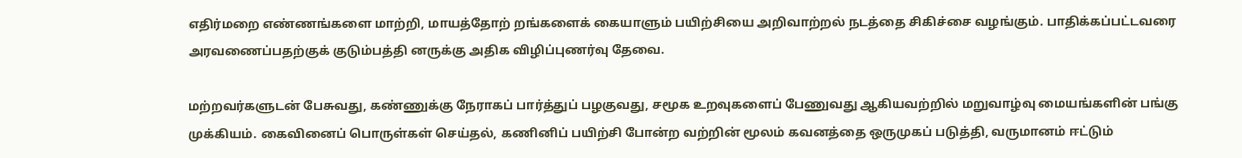எதிர்மறை எண்ணங்களை மாற்றி, மாயத்தோற் றங்களைக் கையாளும் பயிற்சியை அறிவாற்றல் நடத்தை சிகிச்சை வழங்கும். பாதிக்கப்பட்டவரை அரவணைப்பதற்குக் குடும்பத்தி னருக்கு அதிக விழிப்புணர்வு தேவை.

மற்றவர்களுடன் பேசுவது, கண்ணுக்கு நேராகப் பார்த்துப் பழகுவது, சமூக உறவுகளைப் பேணுவது ஆகியவற்றில் மறுவாழ்வு மையங்களின் பங்கு முக்கியம். கைவினைப் பொருள்கள் செய்தல், கணினிப் பயிற்சி போன்ற வற்றின் மூலம் கவனத்தை ஒருமுகப் படுத்தி, வருமானம் ஈட்டும்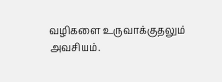வழிகளை உருவாக்குதலும் அவசியம்.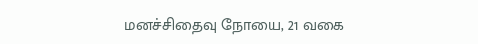மனச்சிதைவு நோயை, 21 வகை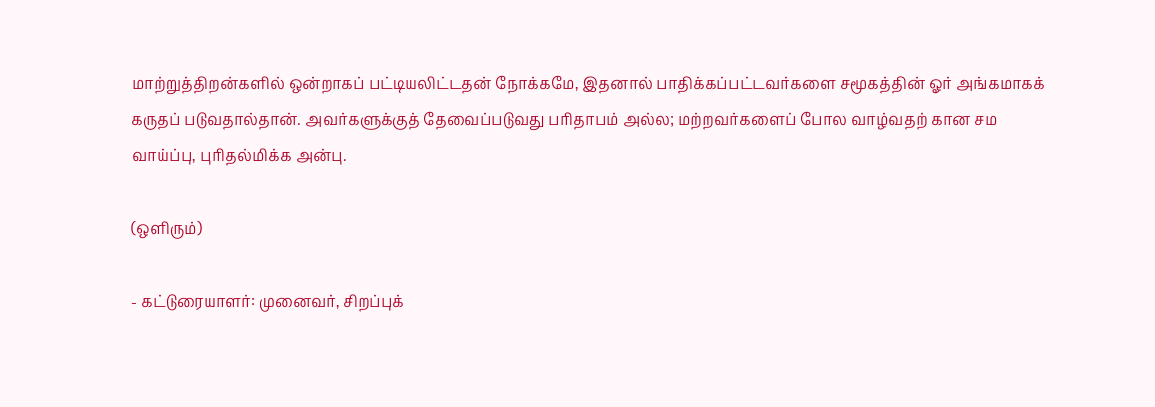மாற்றுத்திறன்களில் ஒன்றாகப் பட்டியலிட்டதன் நோக்கமே, இதனால் பாதிக்கப்பட்டவர்களை சமூகத்தின் ஓர் அங்கமாகக் கருதப் படுவதால்தான். அவர்களுக்குத் தேவைப்படுவது பரிதாபம் அல்ல; மற்றவர்களைப் போல வாழ்வதற் கான சம வாய்ப்பு, புரிதல்மிக்க அன்பு.

(ஒளிரும்)

- கட்டுரையாளர்: முனைவர், சிறப்புக்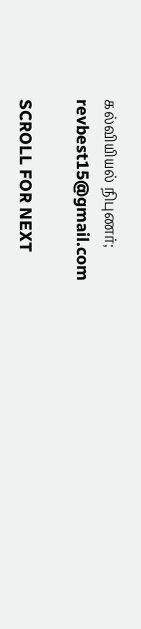கல்வியியல் நிபுணர்; revbest15@gmail.com

SCROLL FOR NEXT